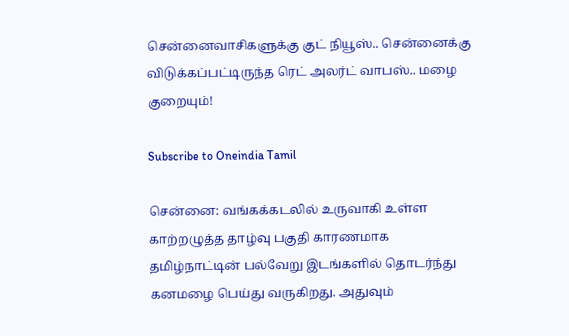சென்னைவாசிகளுக்கு குட் நியூஸ்.. சென்னைக்கு விடுக்கப்பட்டிருந்த ரெட் அலர்ட் வாபஸ்.. மழை குறையும்!

Subscribe to Oneindia Tamil

சென்னை: வங்கக்கடலில் உருவாகி உள்ள காற்றழுத்த தாழ்வு பகுதி காரணமாக தமிழ்நாட்டின் பல்வேறு இடங்களில் தொடர்ந்து கனமழை பெய்து வருகிறது. அதுவும்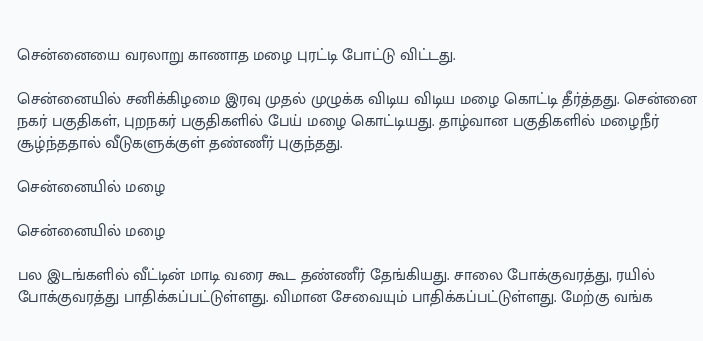சென்னையை வரலாறு காணாத மழை புரட்டி போட்டு விட்டது.

சென்னையில் சனிக்கிழமை இரவு முதல் முழுக்க விடிய விடிய மழை கொட்டி தீர்த்தது. சென்னை நகர் பகுதிகள், புறநகர் பகுதிகளில் பேய் மழை கொட்டியது. தாழ்வான பகுதிகளில் மழைநீர் சூழ்ந்ததால் வீடுகளுக்குள் தண்ணீர் புகுந்தது.

சென்னையில் மழை

சென்னையில் மழை

பல இடங்களில் வீட்டின் மாடி வரை கூட தண்ணீர் தேங்கியது. சாலை போக்குவரத்து, ரயில் போக்குவரத்து பாதிக்கப்பட்டுள்ளது. விமான சேவையும் பாதிக்கப்பட்டுள்ளது. மேற்கு வங்க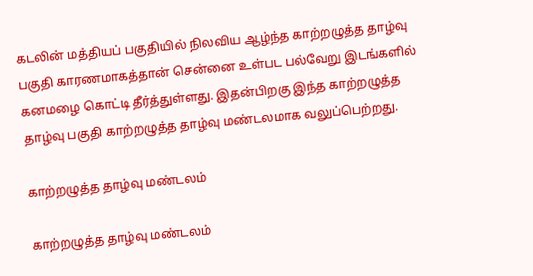கடலின் மத்தியப் பகுதியில் நிலவிய ஆழ்ந்த காற்றழுத்த தாழ்வு பகுதி காரணமாகத்தான் சென்னை உள்பட பல்வேறு இடங்களில் கனமழை கொட்டி தீர்த்துள்ளது. இதன்பிறகு இந்த காற்றழுத்த தாழ்வு பகுதி காற்றழுத்த தாழ்வு மண்டலமாக வலுப்பெற்றது.

காற்றழுத்த தாழ்வு மண்டலம்

காற்றழுத்த தாழ்வு மண்டலம்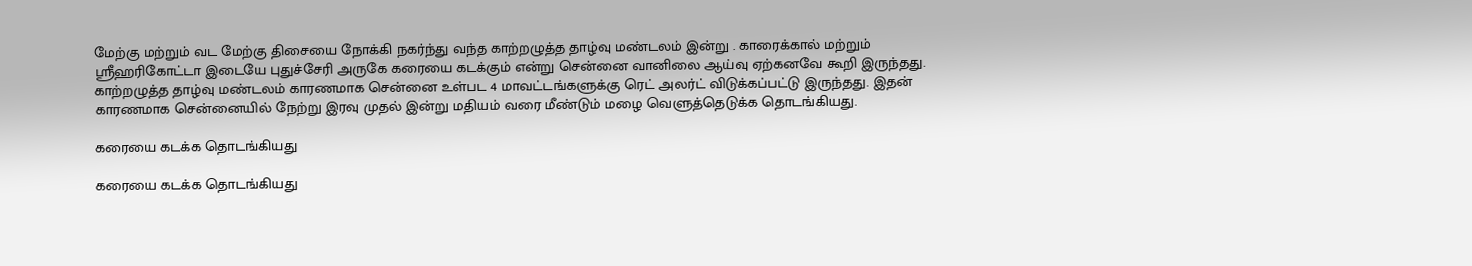மேற்கு மற்றும் வட மேற்கு திசையை நோக்கி நகர்ந்து வந்த காற்றழுத்த தாழ்வு மண்டலம் இன்று . காரைக்கால் மற்றும் ஸ்ரீஹரிகோட்டா இடையே புதுச்சேரி அருகே கரையை கடக்கும் என்று சென்னை வானிலை ஆய்வு ஏற்கனவே கூறி இருந்தது. காற்றழுத்த தாழ்வு மண்டலம் காரணமாக சென்னை உள்பட 4 மாவட்டங்களுக்கு ரெட் அலர்ட் விடுக்கப்பட்டு இருந்தது. இதன் காரணமாக சென்னையில் நேற்று இரவு முதல் இன்று மதியம் வரை மீண்டும் மழை வெளுத்தெடுக்க தொடங்கியது.

கரையை கடக்க தொடங்கியது

கரையை கடக்க தொடங்கியது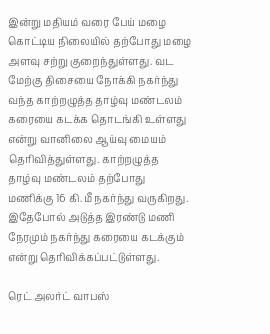இன்று மதியம் வரை பேய் மழை கொட்டிய நிலையில் தற்போது மழை அளவு சற்று குறைந்துள்ளது. வட மேற்கு திசையை நோக்கி நகர்ந்து வந்த காற்றழுத்த தாழ்வு மண்டலம் கரையை கடக்க தொடங்கி உள்ளது என்று வானிலை ஆய்வு மையம் தெரிவித்துள்ளது. காற்றழுத்த தாழ்வு மண்டலம் தற்போது மணிக்கு 16 கி.மீ நகர்ந்து வருகிறது. இதேபோல் அடுத்த இரண்டு மணி நேரமும் நகர்ந்து கரையை கடக்கும் என்று தெரிவிக்கப்பட்டுள்ளது.

ரெட் அலர்ட் வாபஸ்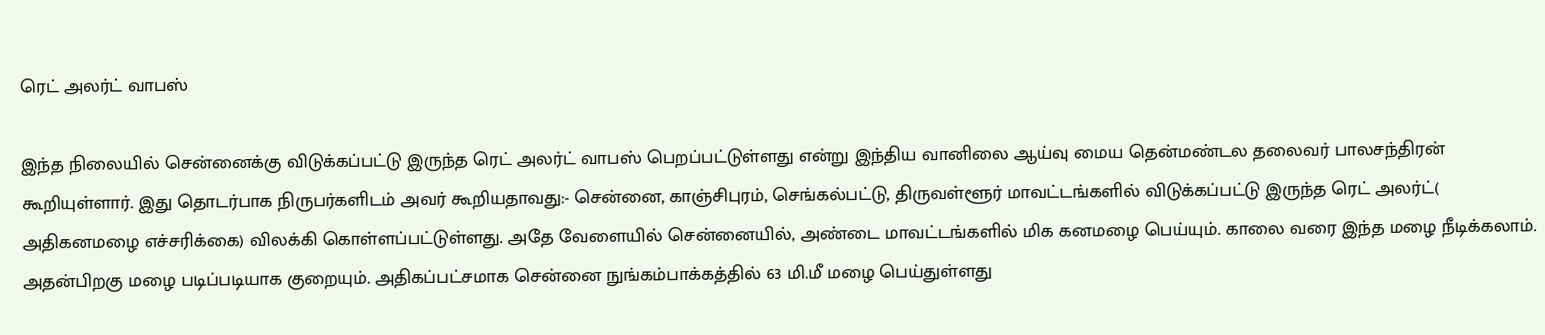ரெட் அலர்ட் வாபஸ்

இந்த நிலையில் சென்னைக்கு விடுக்கப்பட்டு இருந்த ரெட் அலர்ட் வாபஸ் பெறப்பட்டுள்ளது என்று இந்திய வானிலை ஆய்வு மைய தென்மண்டல தலைவர் பாலசந்திரன் கூறியுள்ளார். இது தொடர்பாக நிருபர்களிடம் அவர் கூறியதாவது:- சென்னை, காஞ்சிபுரம், செங்கல்பட்டு, திருவள்ளூர் மாவட்டங்களில் விடுக்கப்பட்டு இருந்த ரெட் அலர்ட்( அதிகனமழை எச்சரிக்கை) விலக்கி கொள்ளப்பட்டுள்ளது. அதே வேளையில் சென்னையில், அண்டை மாவட்டங்களில் மிக கனமழை பெய்யும். காலை வரை இந்த மழை நீடிக்கலாம். அதன்பிறகு மழை படிப்படியாக குறையும். அதிகப்பட்சமாக சென்னை நுங்கம்பாக்கத்தில் 63 மி.மீ மழை பெய்துள்ளது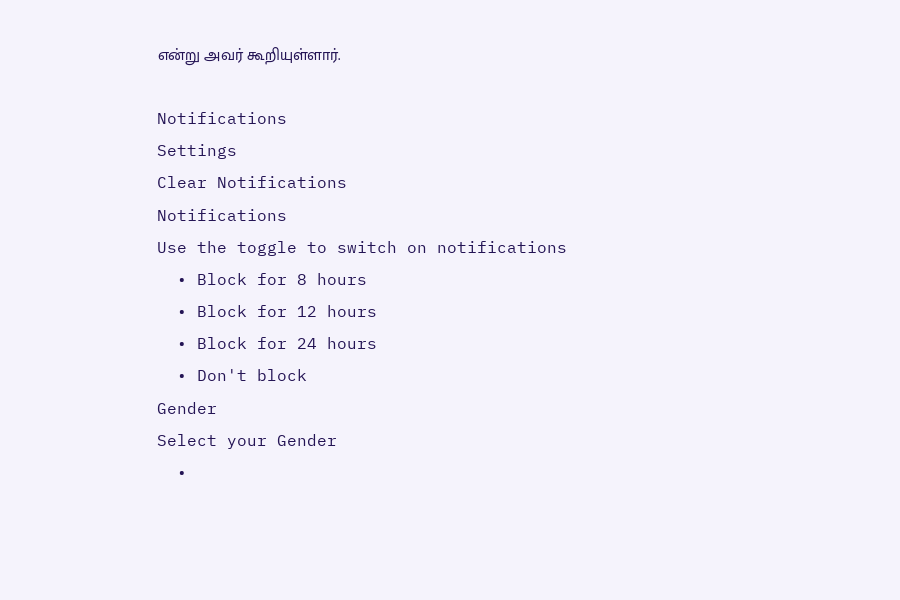என்று அவர் கூறியுள்ளார்.

Notifications
Settings
Clear Notifications
Notifications
Use the toggle to switch on notifications
  • Block for 8 hours
  • Block for 12 hours
  • Block for 24 hours
  • Don't block
Gender
Select your Gender
  •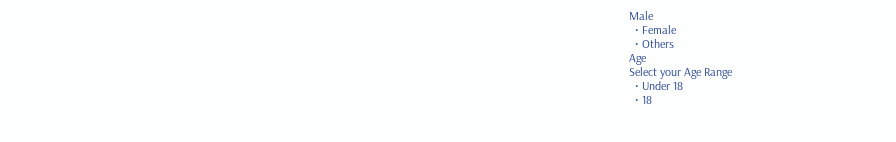Male
  • Female
  • Others
Age
Select your Age Range
  • Under 18
  • 18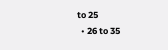to 25
  • 26 to 35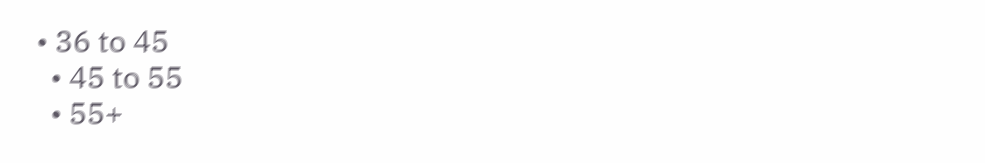• 36 to 45
  • 45 to 55
  • 55+